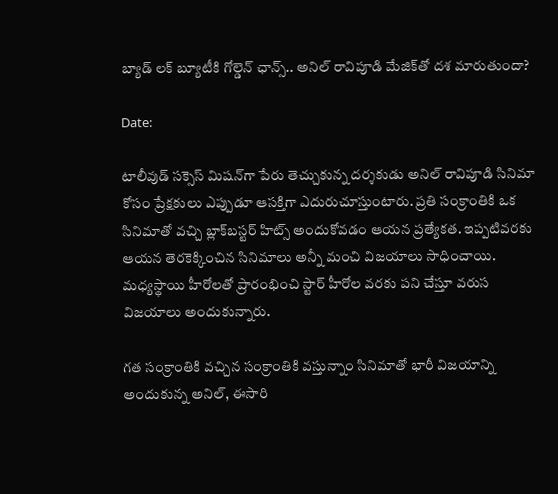బ్యాడ్ లక్ బ్యూటీకి గోల్డెన్ ఛాన్స్.. అనిల్ రావిపూడి మేజిక్‌తో దశ మారుతుందా?

Date:

టాలీవుడ్ సక్సెస్ మిషన్‌గా పేరు తెచ్చుకున్న దర్శకుడు అనిల్ రావిపూడి సినిమా కోసం ప్రేక్షకులు ఎప్పుడూ ఆసక్తిగా ఎదురుచూస్తుంటారు. ప్రతి సంక్రాంతికి ఒక సినిమాతో వచ్చి బ్లాక్‌బస్టర్ హిట్స్ అందుకోవడం ఆయన ప్రత్యేకత. ఇప్పటివరకు ఆయన తెరకెక్కించిన సినిమాలు అన్నీ మంచి విజయాలు సాధించాయి. మధ్యస్థాయి హీరోలతో ప్రారంభించి స్టార్ హీరోల వరకు పని చేస్తూ వరుస విజయాలు అందుకున్నారు.

గత సంక్రాంతికి వచ్చిన సంక్రాంతికి వస్తున్నాం సినిమాతో భారీ విజయాన్ని అందుకున్న అనిల్, ఈసారి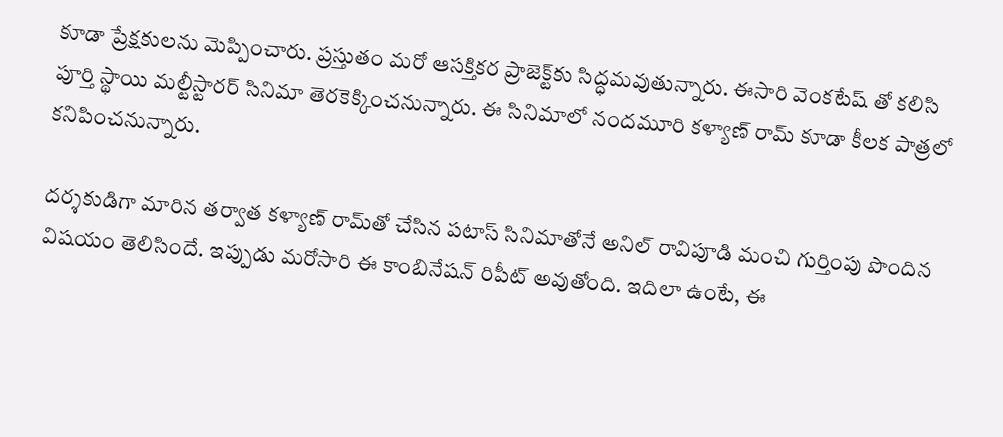కూడా ప్రేక్షకులను మెప్పించారు. ప్రస్తుతం మరో ఆసక్తికర ప్రాజెక్ట్‌కు సిద్ధమవుతున్నారు. ఈసారి వెంకటేష్ తో కలిసి పూర్తి స్థాయి మల్టీస్టారర్ సినిమా తెరకెక్కించనున్నారు. ఈ సినిమాలో నందమూరి కళ్యాణ్ రామ్ కూడా కీలక పాత్రలో కనిపించనున్నారు.

దర్శకుడిగా మారిన తర్వాత కళ్యాణ్ రామ్‌తో చేసిన పటాస్ సినిమాతోనే అనిల్ రావిపూడి మంచి గుర్తింపు పొందిన విషయం తెలిసిందే. ఇప్పుడు మరోసారి ఈ కాంబినేషన్ రిపీట్ అవుతోంది. ఇదిలా ఉంటే, ఈ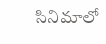సినిమాలో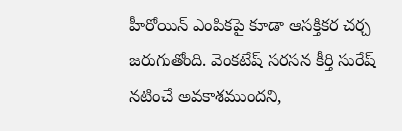హీరోయిన్ ఎంపికపై కూడా ఆసక్తికర చర్చ జరుగుతోంది. వెంకటేష్ సరసన కీర్తి సురేష్ నటించే అవకాశముందని,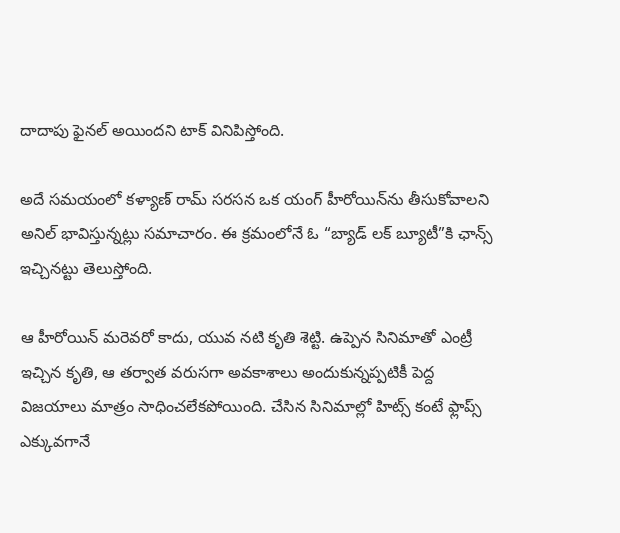దాదాపు ఫైనల్ అయిందని టాక్ వినిపిస్తోంది.

అదే సమయంలో కళ్యాణ్ రామ్ సరసన ఒక యంగ్ హీరోయిన్‌ను తీసుకోవాలని అనిల్ భావిస్తున్నట్లు సమాచారం. ఈ క్రమంలోనే ఓ “బ్యాడ్ లక్ బ్యూటీ”కి ఛాన్స్ ఇచ్చినట్టు తెలుస్తోంది.

ఆ హీరోయిన్ మరెవరో కాదు, యువ నటి కృతి శెట్టి. ఉప్పెన సినిమాతో ఎంట్రీ ఇచ్చిన కృతి, ఆ తర్వాత వరుసగా అవకాశాలు అందుకున్నప్పటికీ పెద్ద విజయాలు మాత్రం సాధించలేకపోయింది. చేసిన సినిమాల్లో హిట్స్ కంటే ఫ్లాప్స్ ఎక్కువగానే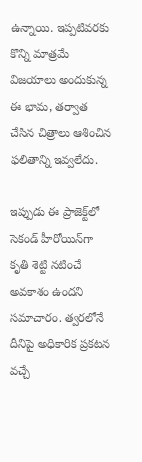ఉన్నాయి. ఇప్పటివరకు కొన్ని మాత్రమే విజయాలు అందుకున్న ఈ భామ, తర్వాత చేసిన చిత్రాలు ఆశించిన ఫలితాన్ని ఇవ్వలేదు.

ఇప్పుడు ఈ ప్రాజెక్ట్‌లో సెకండ్ హీరోయిన్‌గా కృతి శెట్టి నటించే అవకాశం ఉందని సమాచారం. త్వరలోనే దీనిపై అధికారిక ప్రకటన వచ్చే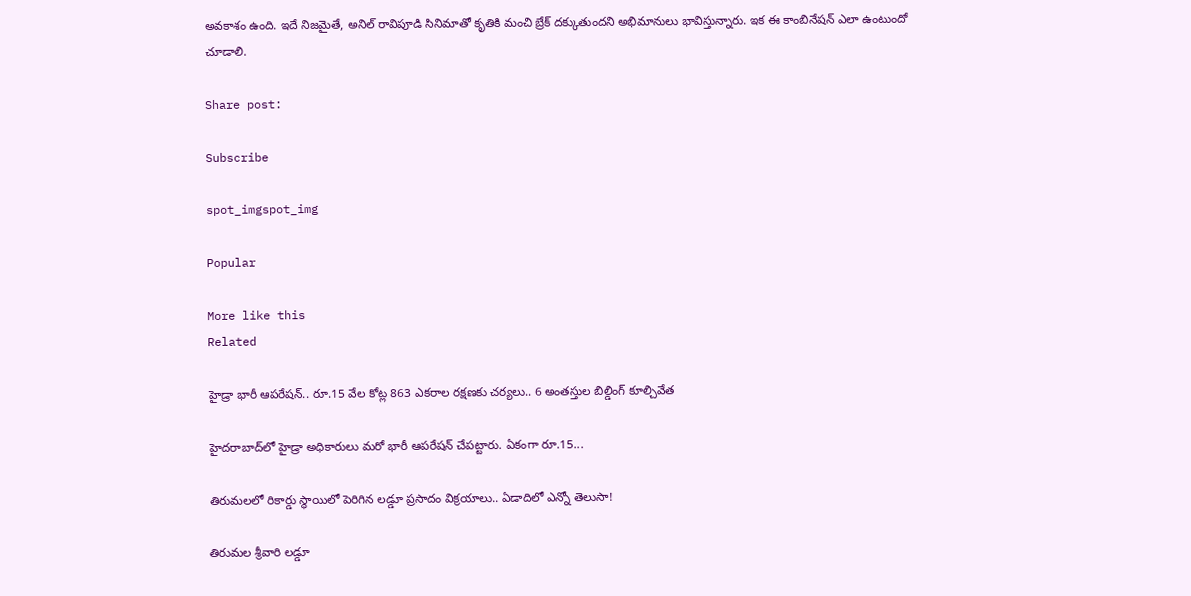అవకాశం ఉంది. ఇదే నిజమైతే, అనిల్ రావిపూడి సినిమాతో కృతికి మంచి బ్రేక్ దక్కుతుందని అభిమానులు భావిస్తున్నారు. ఇక ఈ కాంబినేషన్ ఎలా ఉంటుందో చూడాలి.

Share post:

Subscribe

spot_imgspot_img

Popular

More like this
Related

హైడ్రా భారీ ఆపరేషన్‌.. రూ.15 వేల కోట్ల 863 ఎకరాల రక్షణకు చర్యలు.. 6 అంతస్తుల బిల్డింగ్ కూల్చివేత

హైదరాబాద్‌లో హైడ్రా అధికారులు మరో భారీ ఆపరేషన్ చేపట్టారు. ఏకంగా రూ.15...

తిరుమలలో రికార్డు స్థాయిలో పెరిగిన లడ్డూ ప్రసాదం విక్రయాలు.. ఏడాదిలో ఎన్నో తెలుసా!

తిరుమల శ్రీవారి లడ్డూ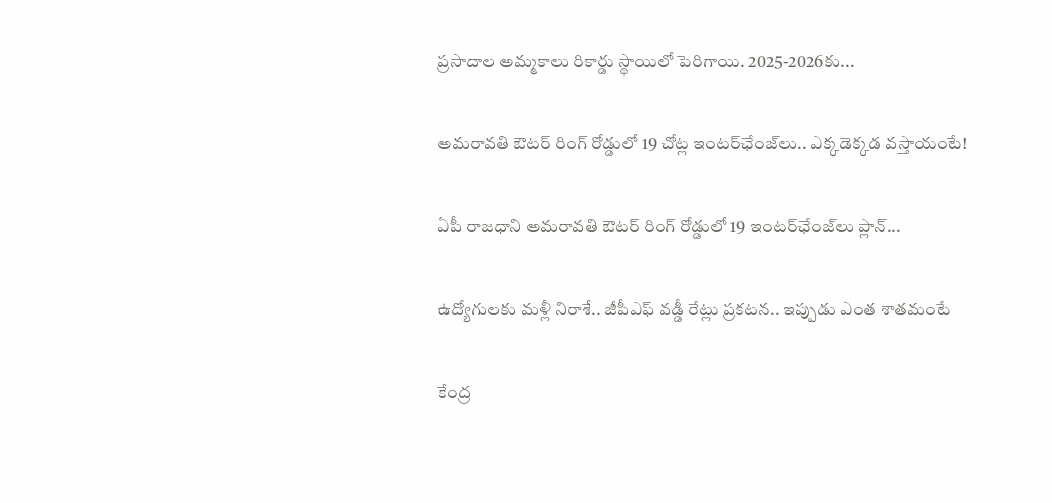ప్రసాదాల అమ్మకాలు రికార్డు స్థాయిలో పెరిగాయి. 2025-2026కు...

అమరావతి ఔటర్ రింగ్ రోడ్డులో 19 చోట్ల ఇంటర్‌ఛేంజ్‌లు.. ఎక్కడెక్కడ వస్తాయంటే!

ఏపీ రాజధాని అమరావతి ఔటర్ రింగ్ రోడ్డులో 19 ఇంటర్‌ఛేంజ్‌లు ప్లాన్...

ఉద్యోగులకు మళ్లీ నిరాశే.. జీపీఎఫ్ వడ్డీ రేట్లు ప్రకటన.. ఇప్పుడు ఎంత శాతమంటే

కేంద్ర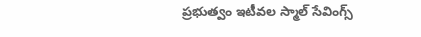ప్రభుత్వం ఇటీవల స్మాల్ సేవింగ్స్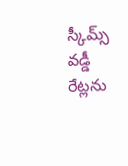స్కీమ్స్ వడ్డీ రేట్లను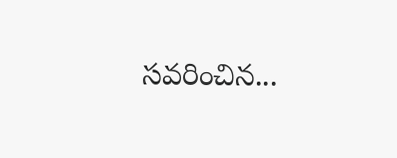సవరించిన...